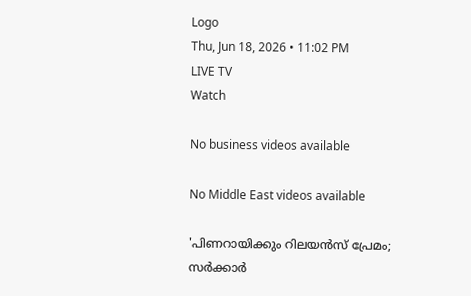Logo
Thu, Jun 18, 2026 • 11:02 PM
LIVE TV
Watch

No business videos available

No Middle East videos available

'പിണറായിക്കും റിലയന്‍‌സ് പ്രേമം; സര്‍ക്കാര്‍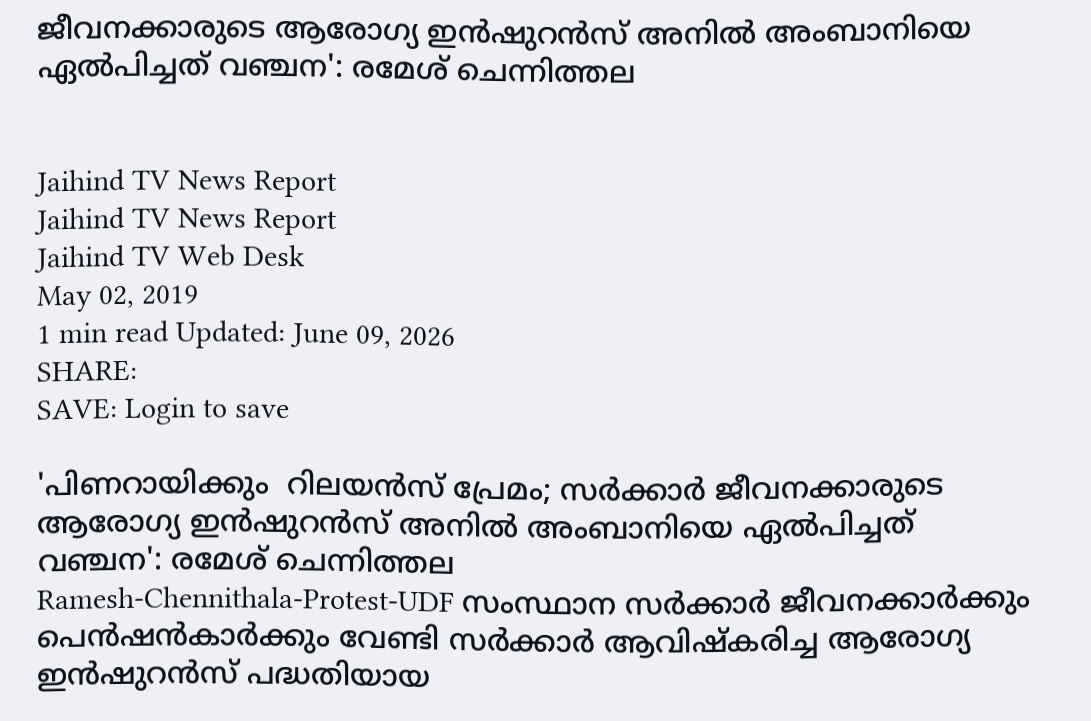ജീവനക്കാരുടെ ആരോഗ്യ ഇന്‍ഷുറന്‍സ് അനില്‍ അംബാനിയെ ഏല്‍പിച്ചത് വഞ്ചന': രമേശ് ചെന്നിത്തല


Jaihind TV News Report
Jaihind TV News Report
Jaihind TV Web Desk
May 02, 2019
1 min read Updated: June 09, 2026
SHARE:
SAVE: Login to save

'പിണറായിക്കും  റിലയന്‍‌സ് പ്രേമം; സര്‍ക്കാര്‍ ജീവനക്കാരുടെ ആരോഗ്യ ഇന്‍ഷുറന്‍സ് അനില്‍ അംബാനിയെ ഏല്‍പിച്ചത് വഞ്ചന': രമേശ് ചെന്നിത്തല
Ramesh-Chennithala-Protest-UDF സംസ്ഥാന സര്‍ക്കാര്‍ ജീവനക്കാര്‍ക്കും പെന്‍ഷന്‍കാര്‍ക്കും വേണ്ടി സര്‍ക്കാര്‍ ആവിഷ്‌കരിച്ച ആരോഗ്യ ഇന്‍ഷുറന്‍സ് പദ്ധതിയായ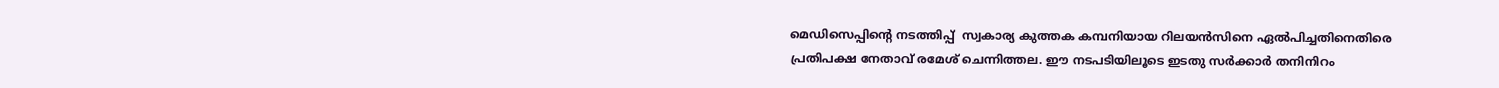മെഡിസെപ്പിന്‍റെ നടത്തിപ്പ്  സ്വകാര്യ കുത്തക കമ്പനിയായ റിലയന്‍സിനെ ഏല്‍പിച്ചതിനെതിരെ പ്രതിപക്ഷ നേതാവ് രമേശ് ചെന്നിത്തല. ഈ നടപടിയിലൂടെ ഇടതു സര്‍ക്കാര്‍ തനിനിറം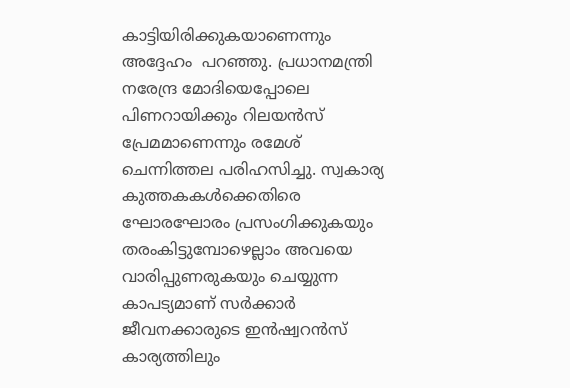കാട്ടിയിരിക്കുകയാണെന്നും അദ്ദേഹം  പറഞ്ഞു. പ്രധാനമന്ത്രി നരേന്ദ്ര മോദിയെപ്പോലെ പിണറായിക്കും റിലയന്‍സ് പ്രേമമാണെന്നും രമേശ് ചെന്നിത്തല പരിഹസിച്ചു. സ്വകാര്യ കുത്തകകള്‍ക്കെതിരെ ഘോരഘോരം പ്രസംഗിക്കുകയും  തരംകിട്ടുമ്പോഴെല്ലാം അവയെ വാരിപ്പുണരുകയും ചെയ്യുന്ന കാപട്യമാണ് സര്‍ക്കാര്‍ ജീവനക്കാരുടെ ഇന്‍ഷ്വറന്‍സ് കാര്യത്തിലും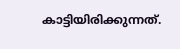കാട്ടിയിരിക്കുന്നത്.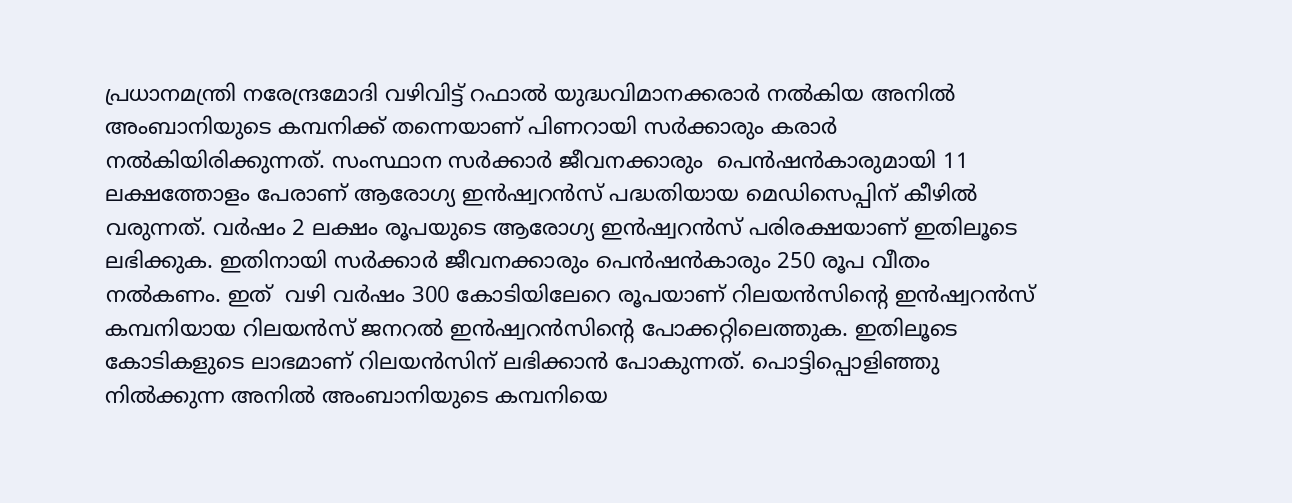പ്രധാനമന്ത്രി നരേന്ദ്രമോദി വഴിവിട്ട് റഫാല്‍ യുദ്ധവിമാനക്കരാര്‍ നല്‍കിയ അനില്‍ അംബാനിയുടെ കമ്പനിക്ക് തന്നെയാണ് പിണറായി സര്‍ക്കാരും കരാര്‍ നല്‍കിയിരിക്കുന്നത്. സംസ്ഥാന സര്‍ക്കാര്‍ ജീവനക്കാരും  പെന്‍ഷന്‍കാരുമായി 11 ലക്ഷത്തോളം പേരാണ് ആരോഗ്യ ഇന്‍ഷ്വറന്‍സ് പദ്ധതിയായ മെഡിസെപ്പിന് കീഴില്‍ വരുന്നത്. വര്‍ഷം 2 ലക്ഷം രൂപയുടെ ആരോഗ്യ ഇന്‍ഷ്വറന്‍സ് പരിരക്ഷയാണ് ഇതിലൂടെ ലഭിക്കുക. ഇതിനായി സര്‍ക്കാര്‍ ജീവനക്കാരും പെന്‍ഷന്‍കാരും 250 രൂപ വീതം നല്‍കണം. ഇത്  വഴി വര്‍ഷം 300 കോടിയിലേറെ രൂപയാണ് റിലയന്‍സിന്‍റെ ഇന്‍ഷ്വറന്‍സ് കമ്പനിയായ റിലയന്‍സ് ജനറല്‍ ഇന്‍ഷ്വറന്‍സിന്‍റെ പോക്കറ്റിലെത്തുക. ഇതിലൂടെ കോടികളുടെ ലാഭമാണ് റിലയന്‍സിന് ലഭിക്കാന്‍ പോകുന്നത്. പൊട്ടിപ്പൊളിഞ്ഞു നില്‍ക്കുന്ന അനില്‍ അംബാനിയുടെ കമ്പനിയെ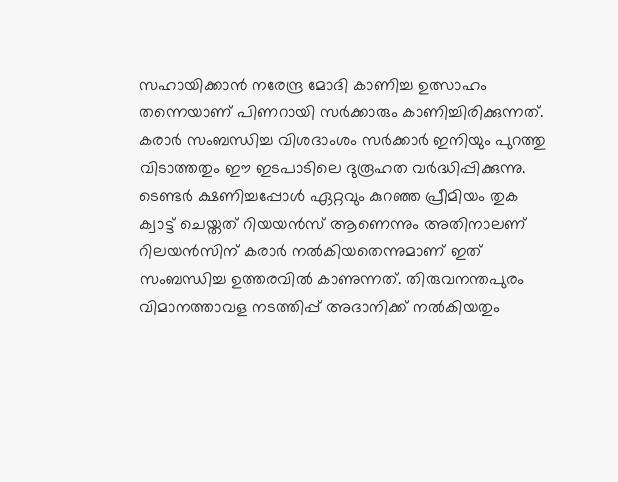സഹായിക്കാന്‍ നരേന്ദ്ര മോദി കാണിച്ച ഉത്സാഹം തന്നെയാണ് പിണറായി സര്‍ക്കാരും കാണിച്ചിരിക്കുന്നത്. കരാര്‍ സംബന്ധിച്ച വിശദാംശം സര്‍ക്കാര്‍ ഇനിയും പുറത്തു വിടാത്തതും ഈ ഇടപാടിലെ ദുരൂഹത വര്‍ദ്ധിപ്പിക്കുന്നു. ടെണ്ടര്‍ ക്ഷണിച്ചപ്പോള്‍ ഏറ്റവും കുറഞ്ഞ പ്രീമിയം തുക ക്വാട്ട് ചെയ്തത് റിയയന്‍സ് ആണെന്നും അതിനാലണ് റിലയന്‍സിന് കരാര്‍ നല്‍കിയതെന്നുമാണ് ഇത് സംബന്ധിച്ച ഉത്തരവില്‍ കാണുന്നത്. തിരുവനന്തപുരം വിമാനത്താവള നടത്തിപ്പ് അദാനിക്ക് നല്‍കിയതും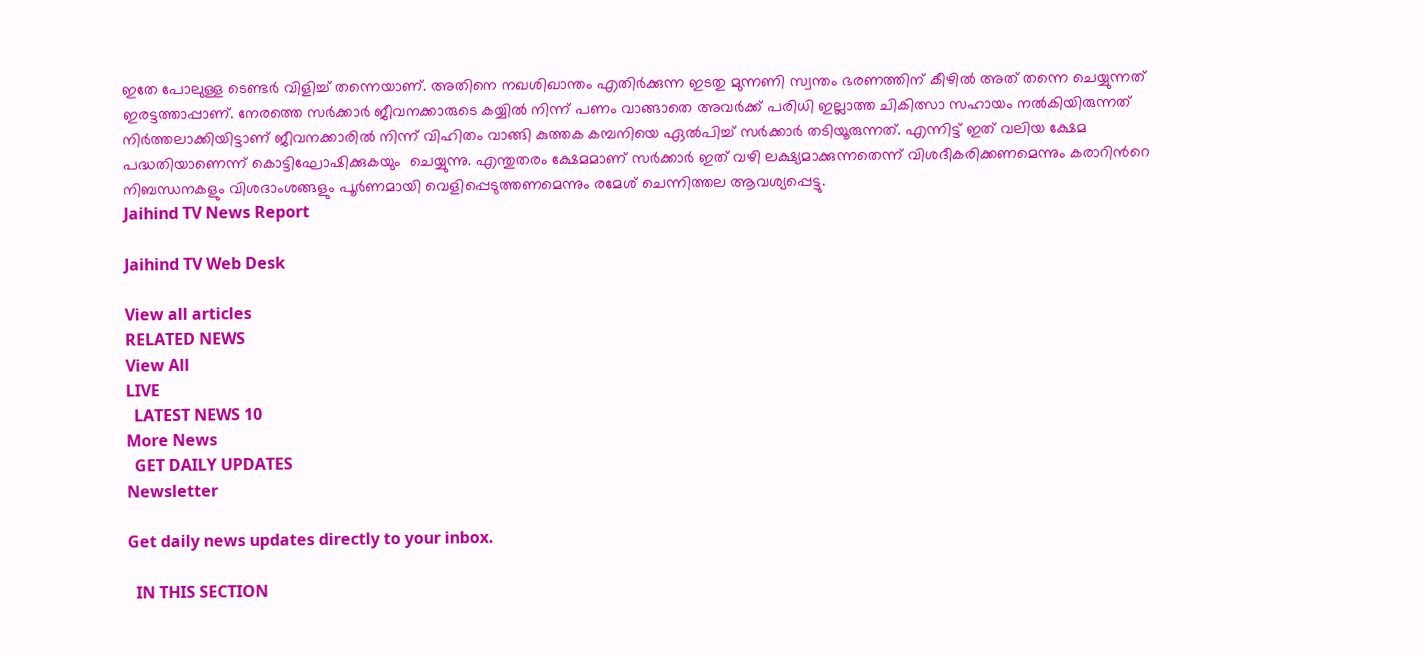ഇതേ പോലുള്ള ടെണ്ടര്‍ വിളിച്ച് തന്നെയാണ്. അതിനെ നഖശിഖാന്തം എതിര്‍ക്കുന്ന ഇടതു മുന്നണി സ്വന്തം ഭരണത്തിന് കീഴില്‍ അത് തന്നെ ചെയ്യുന്നത് ഇരട്ടത്താപ്പാണ്. നേരത്തെ സര്‍ക്കാര്‍ ജീവനക്കാരുടെ കയ്യില്‍ നിന്ന് പണം വാങ്ങാതെ അവര്‍ക്ക് പരിധി ഇല്ലാത്ത ചികിത്സാ സഹായം നല്‍കിയിരുന്നത് നിര്‍ത്തലാക്കിയിട്ടാണ് ജീവനക്കാരില്‍ നിന്ന് വിഹിതം വാങ്ങി കുത്തക കമ്പനിയെ ഏല്‍പിച്ച് സര്‍ക്കാര്‍ തടിയൂരുന്നത്. എന്നിട്ട് ഇത് വലിയ ക്ഷേമ പദ്ധതിയാണെന്ന് കൊട്ടിഘോഷിക്കുകയും  ചെയ്യുന്നു. എന്തുതരം ക്ഷേമമാണ് സര്‍ക്കാര്‍ ഇത് വഴി ലക്ഷ്യമാക്കുന്നതെന്ന് വിശദീകരിക്കണമെന്നും കരാറിന്‍റെ നിബന്ധനകളും വിശദാംശങ്ങളും പൂര്‍ണമായി വെളിപ്പെടുത്തണമെന്നും രമേശ് ചെന്നിത്തല ആവശ്യപ്പെട്ടു.
Jaihind TV News Report

Jaihind TV Web Desk

View all articles
RELATED NEWS
View All
LIVE
  LATEST NEWS 10
More News
  GET DAILY UPDATES
Newsletter

Get daily news updates directly to your inbox.

  IN THIS SECTION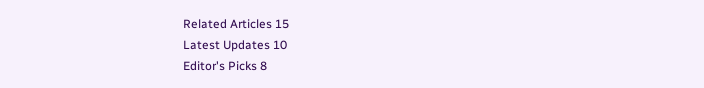Related Articles 15
Latest Updates 10
Editor's Picks 8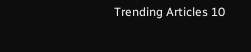Trending Articles 10